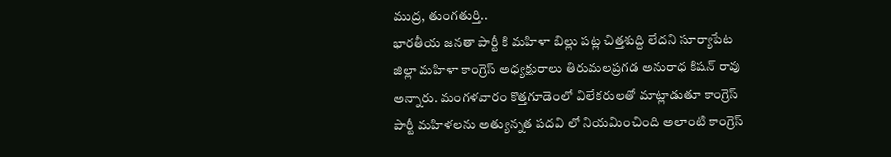ముద్ర, తుంగతుర్తి..
భారతీయ జనతా పార్టీ కి మహిళా బిల్లు పట్ల చిత్తశుద్ది లేదని సూర్యాపేట జిల్లా మహిళా కాంగ్రెస్ అధ్యక్షురాలు తిరుమలప్రగడ అనురాధ కిషన్ రావు అన్నారు. మంగళవారం కొత్తగూడెంలో విలేకరులతో మాట్లాడుతూ కాంగ్రెస్ పార్టీ మహిళలను అత్యున్నత పదవి లో నియమించింది అలాంటి కాంగ్రెస్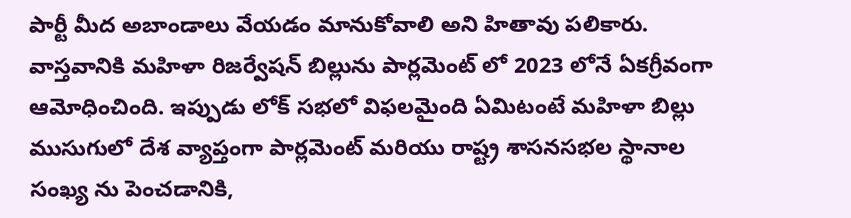పార్టీ మీద అబాండాలు వేయడం మానుకోవాలి అని హితావు పలికారు. వాస్తవానికి మహిళా రిజర్వేషన్ బిల్లును పార్లమెంట్ లో 2023 లోనే ఏకగ్రీవంగా ఆమోధించింది. ఇప్పుడు లోక్ సభలో విఫలమైంది ఏమిటంటే మహిళా బిల్లు ముసుగులో దేశ వ్యాప్తంగా పార్లమెంట్ మరియు రాష్ట్ర శాసనసభల స్థానాల సంఖ్య ను పెంచడానికి,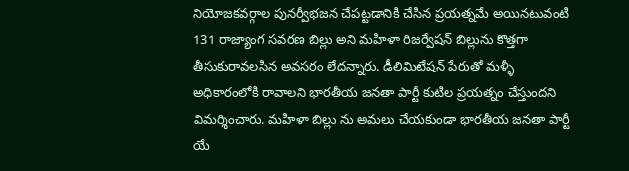నియోజకవర్గాల పునర్వీభజన చేపట్టడానికి చేసిన ప్రయత్నమే అయినటువంటి 131 రాజ్యాంగ సవరణ బిల్లు అని మహిళా రిజర్వేషన్ బిల్లును కొత్తగా తీసుకురావలసిన అవసరం లేదన్నారు. డీలిమిటేషన్ పేరుతో మళ్ళీ అధికారంలోకి రావాలని భారతీయ జనతా పార్టీ కుటిల ప్రయత్నం చేస్తుందని విమర్శించారు. మహిళా బిల్లు ను అమలు చేయకుండా భారతీయ జనతా పార్టీ యే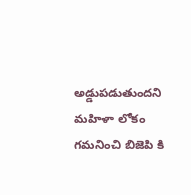అడ్డుపడుతుందని మహిళా లోకం గమనించి బిజెపి కి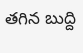తగిన బుద్ది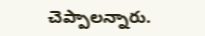చెప్పాలన్నారు.